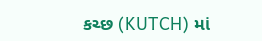કચ્છ (KUTCH) માં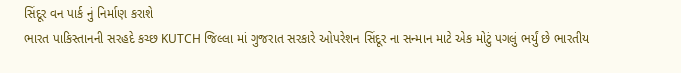સિંદૂર વન પાર્ક નું નિર્માણ કરાશે
ભારત પાકિસ્તાનની સરહદે કચ્છ KUTCH જિલ્લા માં ગુજરાત સરકારે ઓપરેશન સિંદૂર ના સન્માન માટે એક મોટું પગલું ભર્યું છે ભારતીય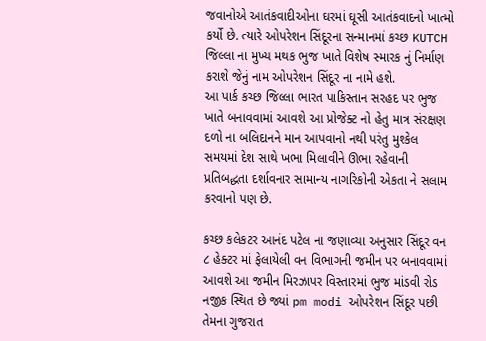જવાનોએ આતંકવાદીઓના ઘરમાં ઘૂસી આતંકવાદનો ખાત્મો કર્યો છે. ત્યારે ઓપરેશન સિંદૂરના સન્માનમાં કચ્છ KUTCH જિલ્લા ના મુખ્ય મથક ભુજ ખાતે વિશેષ સ્મારક નું નિર્માણ કરાશે જેનું નામ ઓપરેશન સિંદૂર ના નામે હશે.
આ પાર્ક કચ્છ જિલ્લા ભારત પાકિસ્તાન સરહદ પર ભુજ ખાતે બનાવવામાં આવશે આ પ્રોજેક્ટ નો હેતુ માત્ર સંરક્ષણ દળો ના બલિદાનને માન આપવાનો નથી પરંતુ મુશ્કેલ સમયમાં દેશ સાથે ખભા મિલાવીને ઊભા રહેવાની પ્રતિબદ્ધતા દર્શાવનાર સામાન્ય નાગરિકોની એકતા ને સલામ કરવાનો પણ છે.

કચ્છ કલેકટર આનંદ પટેલ ના જણાવ્યા અનુસાર સિંદૂર વન ૮ હેક્ટર માં ફેલાયેલી વન વિભાગની જમીન પર બનાવવામાં આવશે આ જમીન મિરઝાપર વિસ્તારમાં ભુજ માંડવી રોડ નજીક સ્થિત છે જ્યાં pm modi ઓપરેશન સિંદૂર પછી તેમના ગુજરાત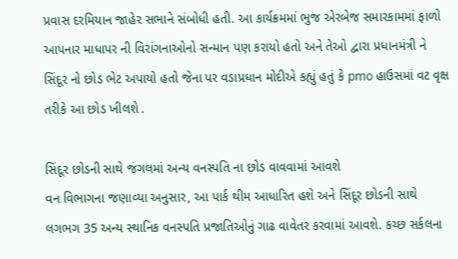પ્રવાસ દરમિયાન જાહેર સભાને સંબોધી હતી. આ કાર્યક્રમમાં ભુજ એરબેજ સમારકામમાં ફાળો આપનાર માધાપર ની વિરાંગનાઓનો સન્માન પણ કરાયો હતો અને તેઓ દ્વારા પ્રધાનમંત્રી ને સિંદૂર નો છોડ ભેટ અપાયો હતો જેના પર વડાપ્રધાન મોદીએ કહ્યું હતું કે pmo હાઉસમાં વટ વૃક્ષ તરીકે આ છોડ ખીલશે .

સિંદૂર છોડની સાથે જંગલમાં અન્ય વનસ્પતિ ના છોડ વાવવામાં આવશે
વન વિભાગના જણાવ્યા અનુસાર, આ પાર્ક થીમ આધારિત હશે અને સિંદૂર છોડની સાથે લગભગ 35 અન્ય સ્થાનિક વનસ્પતિ પ્રજાતિઓનું ગાઢ વાવેતર કરવામાં આવશે. કચ્છ સર્કલના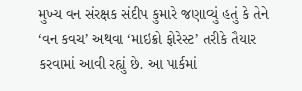મુખ્ય વન સંરક્ષક સંદીપ કુમારે જણાવ્યું હતું કે તેને ‘વન કવચ’ અથવા ‘માઇક્રો ફોરેસ્ટ’ તરીકે તૈયાર કરવામાં આવી રહ્યું છે. આ પાર્કમાં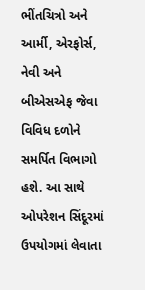ભીંતચિત્રો અને આર્મી, એરફોર્સ, નેવી અને બીએસએફ જેવા વિવિધ દળોને સમર્પિત વિભાગો હશે. આ સાથે ઓપરેશન સિંદૂરમાં ઉપયોગમાં લેવાતા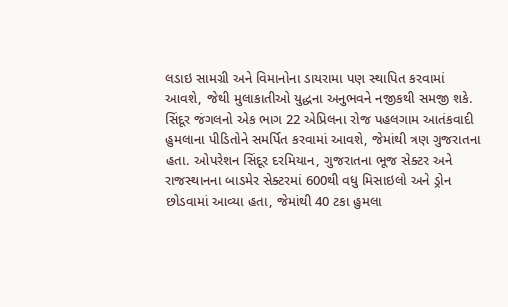લડાઇ સામગ્રી અને વિમાનોના ડાયરામા પણ સ્થાપિત કરવામાં આવશે, જેથી મુલાકાતીઓ યુદ્ધના અનુભવને નજીકથી સમજી શકે.
સિંદૂર જંગલનો એક ભાગ 22 એપ્રિલના રોજ પહલગામ આતંકવાદી હુમલાના પીડિતોને સમર્પિત કરવામાં આવશે, જેમાંથી ત્રણ ગુજરાતના હતા. ઓપરેશન સિંદૂર દરમિયાન, ગુજરાતના ભૂજ સેક્ટર અને રાજસ્થાનના બાડમેર સેક્ટરમાં 600થી વધુ મિસાઇલો અને ડ્રોન છોડવામાં આવ્યા હતા, જેમાંથી 40 ટકા હુમલા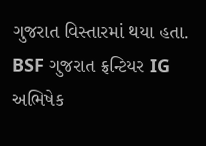ગુજરાત વિસ્તારમાં થયા હતા. BSF ગુજરાત ફ્રન્ટિયર IG અભિષેક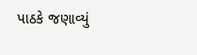પાઠકે જણાવ્યું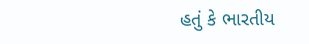હતું કે ભારતીય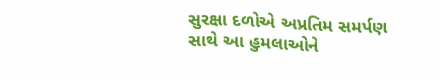સુરક્ષા દળોએ અપ્રતિમ સમર્પણ સાથે આ હુમલાઓને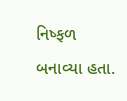નિષ્ફળ બનાવ્યા હતા.